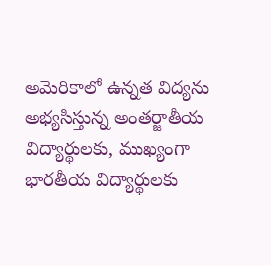అమెరికాలో ఉన్నత విద్యను అభ్యసిస్తున్న అంతర్జాతీయ విద్యార్థులకు, ముఖ్యంగా భారతీయ విద్యార్థులకు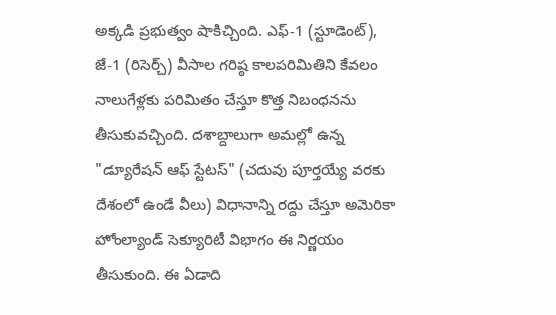అక్కడి ప్రభుత్వం షాకిచ్చింది. ఎఫ్-1 (స్టూడెంట్), జే-1 (రిసెర్చ్) వీసాల గరిష్ఠ కాలపరిమితిని కేవలం నాలుగేళ్లకు పరిమితం చేస్తూ కొత్త నిబంధనను తీసుకువచ్చింది. దశాబ్దాలుగా అమల్లో ఉన్న "డ్యూరేషన్ ఆఫ్ స్టేటస్" (చదువు పూర్తయ్యే వరకు దేశంలో ఉండే వీలు) విధానాన్ని రద్దు చేస్తూ అమెరికా హోంల్యాండ్ సెక్యూరిటీ విభాగం ఈ నిర్ణయం తీసుకుంది. ఈ ఏడాది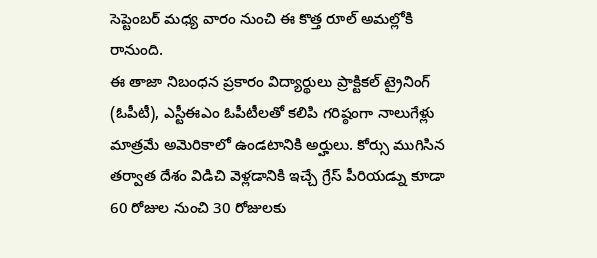సెప్టెంబర్ మధ్య వారం నుంచి ఈ కొత్త రూల్ అమల్లోకి రానుంది.
ఈ తాజా నిబంధన ప్రకారం విద్యార్థులు ప్రాక్టికల్ ట్రైనింగ్ (ఓపీటీ), ఎస్టీఈఎం ఓపీటీలతో కలిపి గరిష్ఠంగా నాలుగేళ్లు మాత్రమే అమెరికాలో ఉండటానికి అర్హులు. కోర్సు ముగిసిన తర్వాత దేశం విడిచి వెళ్లడానికి ఇచ్చే గ్రేస్ పీరియడ్ను కూడా 60 రోజుల నుంచి 30 రోజులకు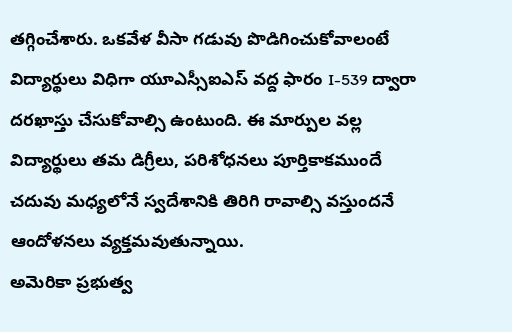తగ్గించేశారు. ఒకవేళ వీసా గడువు పొడిగించుకోవాలంటే విద్యార్థులు విధిగా యూఎస్సీఐఎస్ వద్ద ఫారం I-539 ద్వారా దరఖాస్తు చేసుకోవాల్సి ఉంటుంది. ఈ మార్పుల వల్ల విద్యార్థులు తమ డిగ్రీలు, పరిశోధనలు పూర్తికాకముందే చదువు మధ్యలోనే స్వదేశానికి తిరిగి రావాల్సి వస్తుందనే ఆందోళనలు వ్యక్తమవుతున్నాయి.
అమెరికా ప్రభుత్వ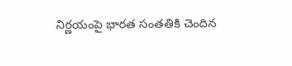నిర్ణయంపై భారత సంతతికి చెందిన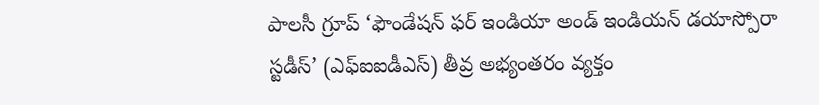పాలసీ గ్రూప్ ‘ఫౌండేషన్ ఫర్ ఇండియా అండ్ ఇండియన్ డయాస్పోరా స్టడీస్’ (ఎఫ్ఐఐడీఎస్) తీవ్ర అభ్యంతరం వ్యక్తం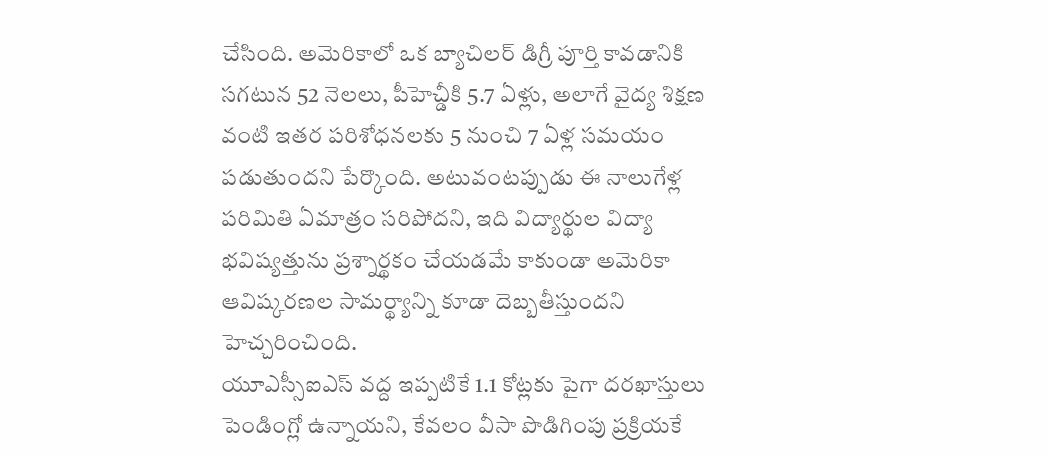చేసింది. అమెరికాలో ఒక బ్యాచిలర్ డిగ్రీ పూర్తి కావడానికి సగటున 52 నెలలు, పీహెచ్డీకి 5.7 ఏళ్లు, అలాగే వైద్య శిక్షణ వంటి ఇతర పరిశోధనలకు 5 నుంచి 7 ఏళ్ల సమయం పడుతుందని పేర్కొంది. అటువంటప్పుడు ఈ నాలుగేళ్ల పరిమితి ఏమాత్రం సరిపోదని, ఇది విద్యార్థుల విద్యా భవిష్యత్తును ప్రశ్నార్థకం చేయడమే కాకుండా అమెరికా ఆవిష్కరణల సామర్థ్యాన్ని కూడా దెబ్బతీస్తుందని హెచ్చరించింది.
యూఎస్సీఐఎస్ వద్ద ఇప్పటికే 1.1 కోట్లకు పైగా దరఖాస్తులు పెండింగ్లో ఉన్నాయని, కేవలం వీసా పొడిగింపు ప్రక్రియకే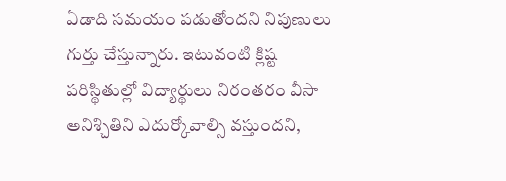ఏడాది సమయం పడుతోందని నిపుణులు గుర్తు చేస్తున్నారు. ఇటువంటి క్లిష్ట పరిస్థితుల్లో విద్యార్థులు నిరంతరం వీసా అనిశ్చితిని ఎదుర్కోవాల్సి వస్తుందని,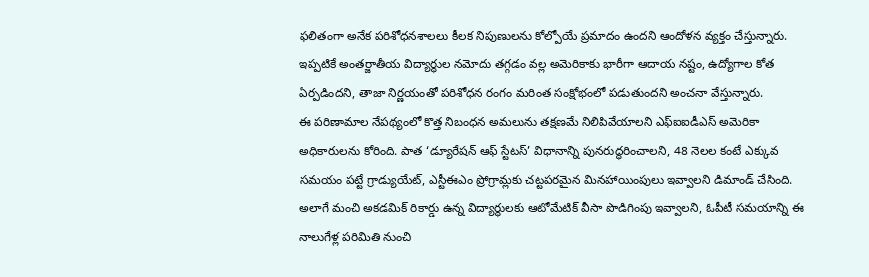ఫలితంగా అనేక పరిశోధనశాలలు కీలక నిపుణులను కోల్పోయే ప్రమాదం ఉందని ఆందోళన వ్యక్తం చేస్తున్నారు. ఇప్పటికే అంతర్జాతీయ విద్యార్థుల నమోదు తగ్గడం వల్ల అమెరికాకు భారీగా ఆదాయ నష్టం, ఉద్యోగాల కోత ఏర్పడిందని, తాజా నిర్ణయంతో పరిశోధన రంగం మరింత సంక్షోభంలో పడుతుందని అంచనా వేస్తున్నారు.
ఈ పరిణామాల నేపథ్యంలో కొత్త నిబంధన అమలును తక్షణమే నిలిపివేయాలని ఎఫ్ఐఐడీఎస్ అమెరికా అధికారులను కోరింది. పాత ‘డ్యూరేషన్ ఆఫ్ స్టేటస్’ విధానాన్ని పునరుద్ధరించాలని, 48 నెలల కంటే ఎక్కువ సమయం పట్టే గ్రాడ్యుయేట్, ఎస్టీఈఎం ప్రోగ్రామ్లకు చట్టపరమైన మినహాయింపులు ఇవ్వాలని డిమాండ్ చేసింది. అలాగే మంచి అకడమిక్ రికార్డు ఉన్న విద్యార్థులకు ఆటోమేటిక్ వీసా పొడిగింపు ఇవ్వాలని, ఓపీటీ సమయాన్ని ఈ నాలుగేళ్ల పరిమితి నుంచి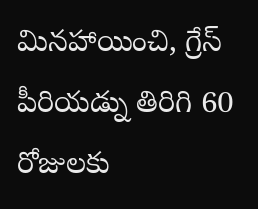మినహాయించి, గ్రేస్ పీరియడ్ను తిరిగి 60 రోజులకు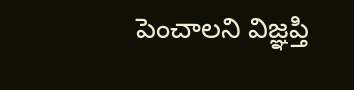పెంచాలని విజ్ఞప్తి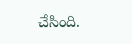చేసింది.